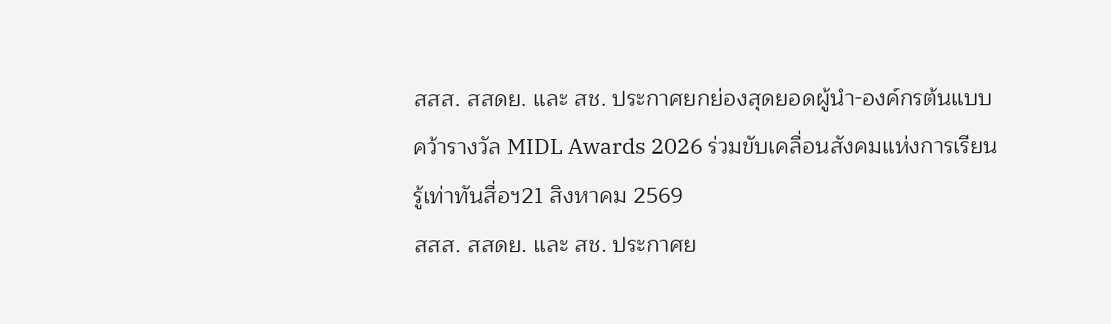สสส. สสดย. และ สช. ประกาศยกย่องสุดยอดผู้นำ-องค์กรต้นแบบ คว้ารางวัล MIDL Awards 2026 ร่วมขับเคลื่อนสังคมแห่งการเรียนรู้เท่าทันสื่อฯ21 สิงหาคม 2569
สสส. สสดย. และ สช. ประกาศย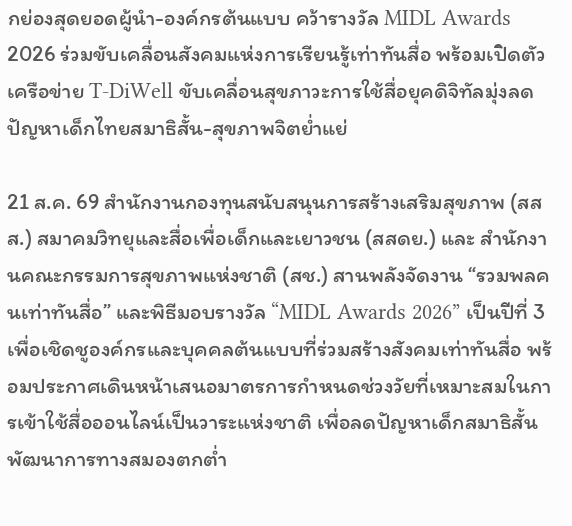กย่องสุดยอดผู้นำ-องค์กรต้นแบบ คว้ารางวัล MIDL Awards 2026 ร่วมขับเคลื่อนสังคมแห่งการเรียนรู้เท่าทันสื่อ พร้อมเปิดตัวเครือข่าย T-DiWell ขับเคลื่อนสุขภาวะการใช้สื่อยุคดิจิทัลมุ่งลดปัญหาเด็กไทยสมาธิสั้น-สุขภาพจิตย่ำแย่

21 ส.ค. 69 สำนักงานกองทุนสนับสนุนการสร้างเสริมสุขภาพ (สสส.) สมาคมวิทยุและสื่อเพื่อเด็กและเยาวชน (สสดย.) และ สำนักงานคณะกรรมการสุขภาพแห่งชาติ (สช.) สานพลังจัดงาน “รวมพลคนเท่าทันสื่อ” และพิธีมอบรางวัล “MIDL Awards 2026” เป็นปีที่ 3 เพื่อเชิดชูองค์กรและบุคคลต้นแบบที่ร่วมสร้างสังคมเท่าทันสื่อ พร้อมประกาศเดินหน้าเสนอมาตรการกำหนดช่วงวัยที่เหมาะสมในการเข้าใช้สื่อออนไลน์เป็นวาระแห่งชาติ เพื่อลดปัญหาเด็กสมาธิสั้น พัฒนาการทางสมองตกต่ำ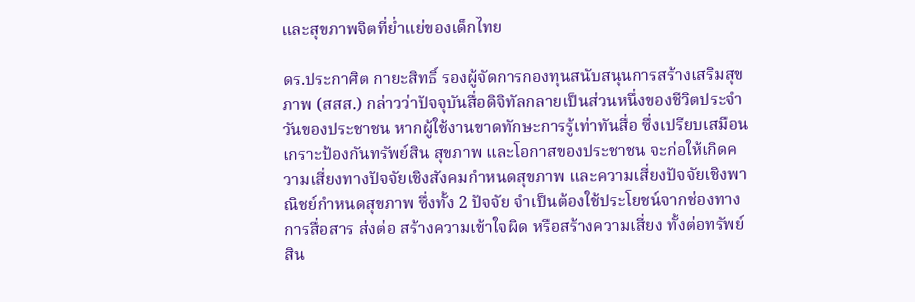และสุขภาพจิตที่ย่ำแย่ของเด็กไทย

ดร.ประกาศิต กายะสิทธิ์ รองผู้จัดการกองทุนสนับสนุนการสร้างเสริมสุขภาพ (สสส.) กล่าวว่าปัจจุบันสื่อดิจิทัลกลายเป็นส่วนหนึ่งของชีวิตประจำวันของประชาชน หากผู้ใช้งานขาดทักษะการรู้เท่าทันสื่อ ซึ่งเปรียบเสมือนเกราะป้องกันทรัพย์สิน สุขภาพ และโอกาสของประชาชน จะก่อให้เกิดความเสี่ยงทางปัจจัยเชิงสังคมกำหนดสุขภาพ และความเสี่ยงปัจจัยเชิงพาณิชย์กำหนดสุขภาพ ซึ่งทั้ง 2 ปัจจัย จำเป็นต้องใช้ประโยชน์จากช่องทางการสื่อสาร ส่งต่อ สร้างความเข้าใจผิด หรือสร้างความเสี่ยง ทั้งต่อทรัพย์สิน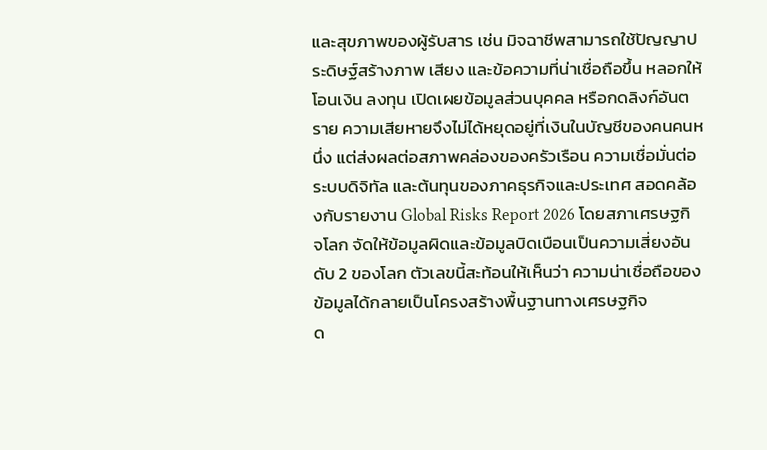และสุขภาพของผู้รับสาร เช่น มิจฉาชีพสามารถใช้ปัญญาประดิษฐ์สร้างภาพ เสียง และข้อความที่น่าเชื่อถือขึ้น หลอกให้โอนเงิน ลงทุน เปิดเผยข้อมูลส่วนบุคคล หรือกดลิงก์อันตราย ความเสียหายจึงไม่ได้หยุดอยู่ที่เงินในบัญชีของคนคนหนึ่ง แต่ส่งผลต่อสภาพคล่องของครัวเรือน ความเชื่อมั่นต่อระบบดิจิทัล และต้นทุนของภาคธุรกิจและประเทศ สอดคล้องกับรายงาน Global Risks Report 2026 โดยสภาเศรษฐกิจโลก จัดให้ข้อมูลผิดและข้อมูลบิดเบือนเป็นความเสี่ยงอันดับ 2 ของโลก ตัวเลขนี้สะท้อนให้เห็นว่า ความน่าเชื่อถือของข้อมูลได้กลายเป็นโครงสร้างพื้นฐานทางเศรษฐกิจ
ด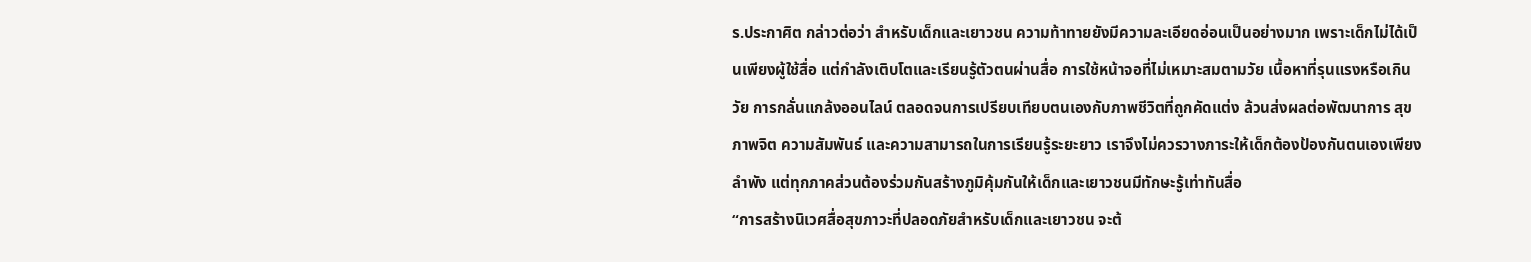ร.ประกาศิต กล่าวต่อว่า สำหรับเด็กและเยาวชน ความท้าทายยังมีความละเอียดอ่อนเป็นอย่างมาก เพราะเด็กไม่ได้เป็นเพียงผู้ใช้สื่อ แต่กำลังเติบโตและเรียนรู้ตัวตนผ่านสื่อ การใช้หน้าจอที่ไม่เหมาะสมตามวัย เนื้อหาที่รุนแรงหรือเกินวัย การกลั่นแกล้งออนไลน์ ตลอดจนการเปรียบเทียบตนเองกับภาพชีวิตที่ถูกคัดแต่ง ล้วนส่งผลต่อพัฒนาการ สุขภาพจิต ความสัมพันธ์ และความสามารถในการเรียนรู้ระยะยาว เราจึงไม่ควรวางภาระให้เด็กต้องป้องกันตนเองเพียงลำพัง แต่ทุกภาคส่วนต้องร่วมกันสร้างภูมิคุ้มกันให้เด็กและเยาวชนมีทักษะรู้เท่าทันสื่อ
“การสร้างนิเวศสื่อสุขภาวะที่ปลอดภัยสำหรับเด็กและเยาวชน จะต้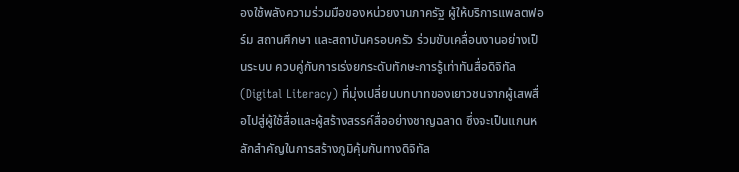องใช้พลังความร่วมมือของหน่วยงานภาครัฐ ผู้ให้บริการแพลตฟอร์ม สถานศึกษา และสถาบันครอบครัว ร่วมขับเคลื่อนงานอย่างเป็นระบบ ควบคู่กับการเร่งยกระดับทักษะการรู้เท่าทันสื่อดิจิทัล (Digital Literacy) ที่มุ่งเปลี่ยนบทบาทของเยาวชนจากผู้เสพสื่อไปสู่ผู้ใช้สื่อและผู้สร้างสรรค์สื่ออย่างชาญฉลาด ซึ่งจะเป็นแกนหลักสำคัญในการสร้างภูมิคุ้มกันทางดิจิทัล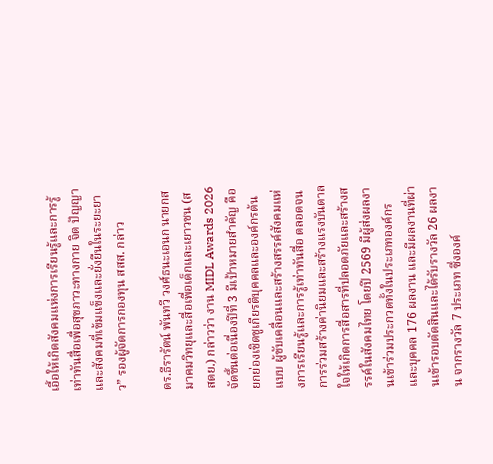เอื้อให้เกิดสังคมแห่งการเรียนรู้และการรู้เท่าทันสื่อเพื่อสุขภาวะทางกาย จิต ปัญญา และสังคมที่เข้มแข็งและยั่งยืนในระยะยาว” รองผู้จัดการกองทุน สสส. กล่าว

ดร.ธีรารัตน์ พันทวี วงศ์ธนะเอนก นายกสมาคมวิทยุและสื่อเพื่อเด็กและเยาวชน (สสดย.) กล่าวว่า งาน MIDL Awards 2026 จัดขึ้นต่อเนื่องปีที่ 3 มีเป้าหมายสำคัญ คือยกย่องเชิดชูเกียรติบุคคลและองค์กรต้นแบบ ผู้ขับเคลื่อนและสร้างสรรค์สังคมแห่งการเรียนรู้และการรู้เท่าทันสื่อ ตลอดจนการร่วมสร้างค่านิยมและสร้างแรงบันดาลใจให้เกิดการสื่อสารที่ปลอดภัยและสร้างสรรค์ในสังคมไทย โดยปี 2569 มีผู้ส่งผลงานเข้าร่วมประกวดทั้งในประเภทองค์กรและบุคคล 176 ผลงาน และมีผลงานที่ผ่านเข้ารอบตัดสินและได้รับรางวัล 26 ผลงาน จากรางวัล 7 ประเภท ซึ่งองค์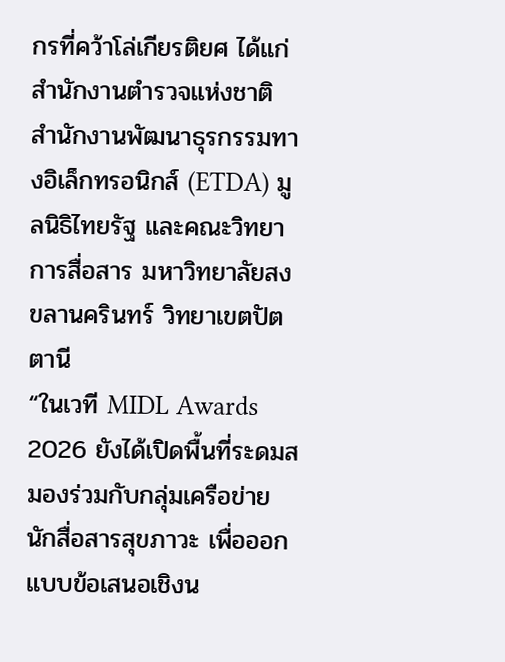กรที่คว้าโล่เกียรติยศ ได้แก่ สำนักงานตำรวจแห่งชาติ สำนักงานพัฒนาธุรกรรมทางอิเล็กทรอนิกส์ (ETDA) มูลนิธิไทยรัฐ และคณะวิทยาการสื่อสาร มหาวิทยาลัยสงขลานครินทร์ วิทยาเขตปัตตานี
“ในเวที MIDL Awards 2026 ยังได้เปิดพื้นที่ระดมสมองร่วมกับกลุ่มเครือข่ายนักสื่อสารสุขภาวะ เพื่อออกแบบข้อเสนอเชิงน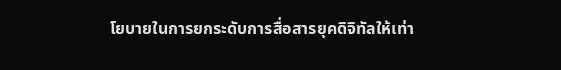โยบายในการยกระดับการสื่อสารยุคดิจิทัลให้เท่า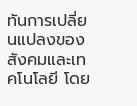ทันการเปลี่ยนแปลงของสังคมและเทคโนโลยี โดย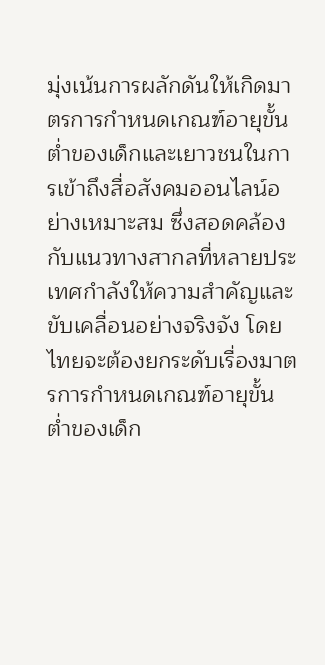มุ่งเน้นการผลักดันให้เกิดมาตรการกำหนดเกณฑ์อายุขั้นต่ำของเด็กและเยาวชนในการเข้าถึงสื่อสังคมออนไลน์อย่างเหมาะสม ซึ่งสอดคล้องกับแนวทางสากลที่หลายประเทศกำลังให้ความสำคัญและขับเคลื่อนอย่างจริงจัง โดยไทยจะต้องยกระดับเรื่องมาตรการกำหนดเกณฑ์อายุขั้นต่ำของเด็ก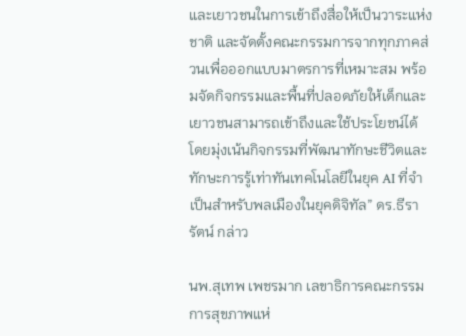และเยาวชนในการเข้าถึงสื่อให้เป็นวาระแห่งชาติ และจัดตั้งคณะกรรมการจากทุกภาคส่วนเพื่อออกแบบมาตรการที่เหมาะสม พร้อมจัดกิจกรรมและพื้นที่ปลอดภัยให้เด็กและเยาวชนสามารถเข้าถึงและใช้ประโยชน์ได้ โดยมุ่งเน้นกิจกรรมที่พัฒนาทักษะชีวิตและทักษะการรู้เท่าทันเทคโนโลยีในยุค AI ที่จำเป็นสำหรับพลเมืองในยุคดิจิทัล” ดร.ธีรารัตน์ กล่าว

นพ.สุเทพ เพชรมาก เลขาธิการคณะกรรมการสุขภาพแห่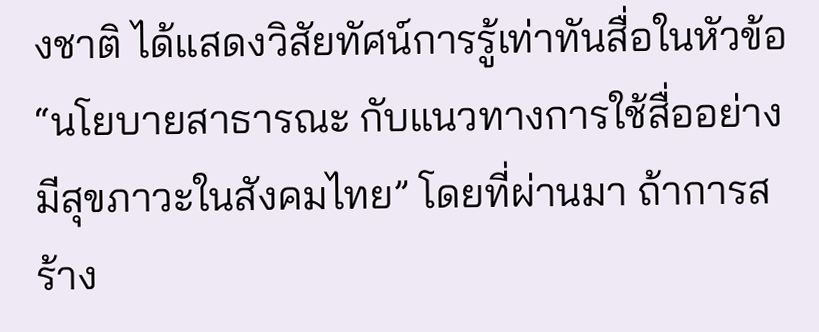งชาติ ได้แสดงวิสัยทัศน์การรู้เท่าทันสื่อในหัวข้อ “นโยบายสาธารณะ กับแนวทางการใช้สื่ออย่างมีสุขภาวะในสังคมไทย” โดยที่ผ่านมา ถ้าการสร้าง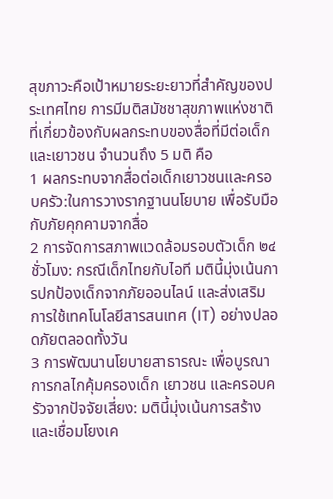สุขภาวะคือเป้าหมายระยะยาวที่สำคัญของประเทศไทย การมีมติสมัชชาสุขภาพแห่งชาติ ที่เกี่ยวข้องกับผลกระทบของสื่อที่มีต่อเด็กและเยาวชน จำนวนถึง 5 มติ คือ
1 ผลกระทบจากสื่อต่อเด็กเยาวชนและครอบครัว:ในการวางรากฐานนโยบาย เพื่อรับมือกับภัยคุกคามจากสื่อ
2 การจัดการสภาพแวดล้อมรอบตัวเด็ก ๒๔ ชั่วโมง: กรณีเด็กไทยกับไอที มตินี้มุ่งเน้นการปกป้องเด็กจากภัยออนไลน์ และส่งเสริมการใช้เทคโนโลยีสารสนเทศ (IT) อย่างปลอดภัยตลอดทั้งวัน
3 การพัฒนานโยบายสาธารณะ เพื่อบูรณาการกลไกคุ้มครองเด็ก เยาวชน และครอบครัวจากปัจจัยเสี่ยง: มตินี้มุ่งเน้นการสร้างและเชื่อมโยงเค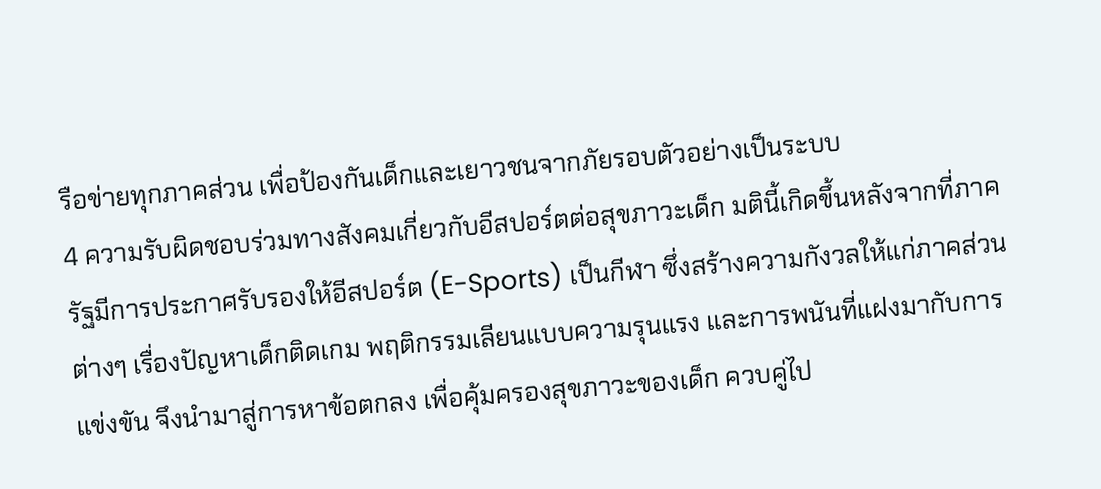รือข่ายทุกภาคส่วน เพื่อป้องกันเด็กและเยาวชนจากภัยรอบตัวอย่างเป็นระบบ
4 ความรับผิดชอบร่วมทางสังคมเกี่ยวกับอีสปอร์ตต่อสุขภาวะเด็ก มตินี้เกิดขึ้นหลังจากที่ภาครัฐมีการประกาศรับรองให้อีสปอร์ต (E-Sports) เป็นกีฬา ซึ่งสร้างความกังวลให้แก่ภาคส่วนต่างๆ เรื่องปัญหาเด็กติดเกม พฤติกรรมเลียนแบบความรุนแรง และการพนันที่แฝงมากับการแข่งขัน จึงนำมาสู่การหาข้อตกลง เพื่อคุ้มครองสุขภาวะของเด็ก ควบคู่ไป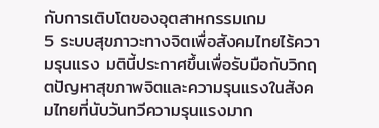กับการเติบโตของอุตสาหกรรมเกม
5 ระบบสุขภาวะทางจิตเพื่อสังคมไทยไร้ความรุนแรง มตินี้ประกาศขึ้นเพื่อรับมือกับวิกฤตปัญหาสุขภาพจิตและความรุนแรงในสังคมไทยที่นับวันทวีความรุนแรงมาก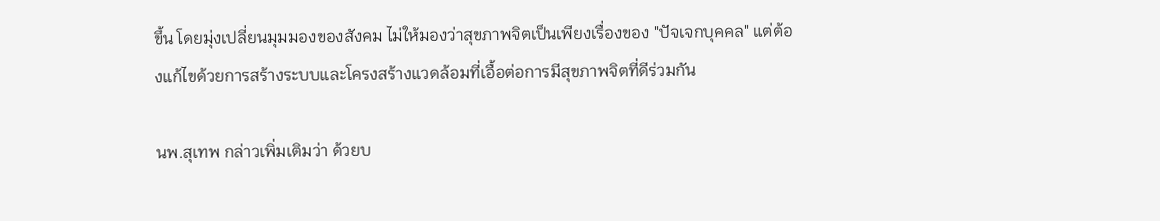ขึ้น โดยมุ่งเปลี่ยนมุมมองของสังคม ไม่ให้มองว่าสุขภาพจิตเป็นเพียงเรื่องของ "ปัจเจกบุคคล" แต่ต้องแก้ไขด้วยการสร้างระบบและโครงสร้างแวดล้อมที่เอื้อต่อการมีสุขภาพจิตที่ดีร่วมกัน

นพ.สุเทพ กล่าวเพิ่มเติมว่า ด้วยบ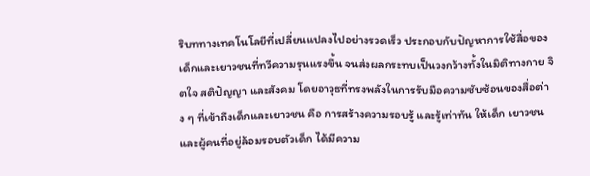ริบททางเทคโนโลยีที่เปลี่ยนแปลงไปอย่างรวดเร็ว ประกอบกับปัญหาการใช้สื่อของเด็กและเยาวชนที่ทวีความรุนแรงขึ้น จนส่งผลกระทบเป็นวงกว้างทั้งในมิติทางกาย จิตใจ สติปัญญา และสังคม โดยอาวุธที่ทรงพลังในการรับมือความซับซ้อนของสื่อต่าง ๆ ที่เข้าถึงเด็กและเยาวชน คือ การสร้างความรอบรู้ และรู้เท่าทัน ให้เด็ก เยาวชน และผู้คนที่อยู่ล้อมรอบตัวเด็ก ได้มีความ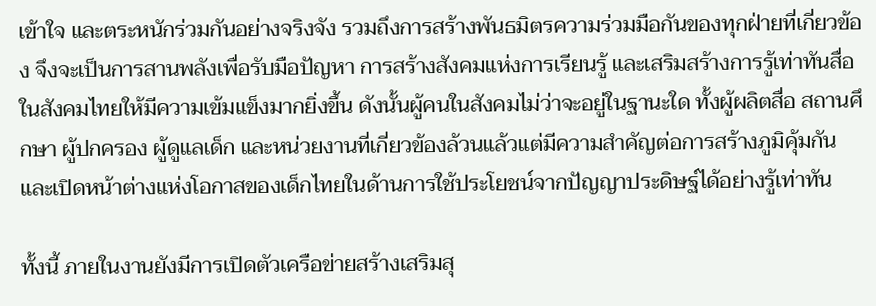เข้าใจ และตระหนักร่วมกันอย่างจริงจัง รวมถึงการสร้างพันธมิตรความร่วมมือกันของทุกฝ่ายที่เกี่ยวข้อง จึงจะเป็นการสานพลังเพื่อรับมือปัญหา การสร้างสังคมแห่งการเรียนรู้ และเสริมสร้างการรู้เท่าทันสื่อในสังคมไทยให้มีความเข้มแข็งมากยิ่งขึ้น ดังนั้นผู้คนในสังคมไม่ว่าจะอยู่ในฐานะใด ทั้งผู้ผลิตสื่อ สถานศึกษา ผู้ปกครอง ผู้ดูแลเด็ก และหน่วยงานที่เกี่ยวข้องล้วนแล้วแต่มีความสำคัญต่อการสร้างภูมิคุ้มกัน และเปิดหน้าต่างแห่งโอกาสของเด็กไทยในด้านการใช้ประโยชน์จากปัญญาประดิษฐ์ได้อย่างรู้เท่าทัน

ทั้งนี้ ภายในงานยังมีการเปิดตัวเครือข่ายสร้างเสริมสุ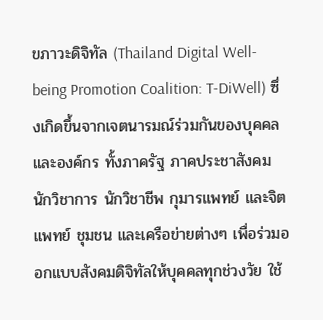ขภาวะดิจิทัล (Thailand Digital Well-being Promotion Coalition: T-DiWell) ซึ่งเกิดขึ้นจากเจตนารมณ์ร่วมกันของบุคคลและองค์กร ทั้งภาครัฐ ภาคประชาสังคม นักวิชาการ นักวิชาชีพ กุมารแพทย์ และจิตแพทย์ ชุมชน และเครือข่ายต่างๆ เพื่อร่วมออกแบบสังคมดิจิทัลให้บุคคลทุกช่วงวัย ใช้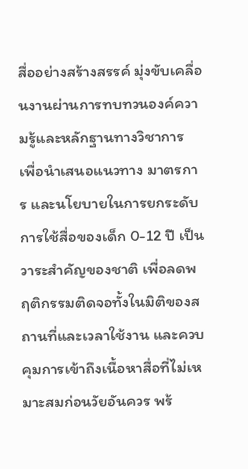สื่ออย่างสร้างสรรค์ มุ่งขับเคลื่อนงานผ่านการทบทวนองค์ความรู้และหลักฐานทางวิชาการ เพื่อนำเสนอแนวทาง มาตรการ และนโยบายในการยกระดับการใช้สื่อของเด็ก 0-12 ปี เป็นวาระสำคัญของชาติ เพื่อลดพฤติกรรมติดจอทั้งในมิติของสถานที่และเวลาใช้งาน และควบคุมการเข้าถึงเนื้อหาสื่อที่ไม่เหมาะสมก่อนวัยอันควร พร้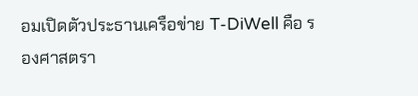อมเปิดตัวประธานเครือข่าย T-DiWell คือ รองศาสตรา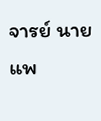จารย์ นายแพ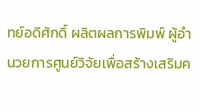ทย์อดิศักดิ์ ผลิตผลการพิมพ์ ผู้อำนวยการศูนย์วิจัยเพื่อสร้างเสริมค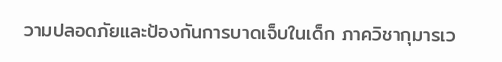วามปลอดภัยและป้องกันการบาดเจ็บในเด็ก ภาควิชากุมารเว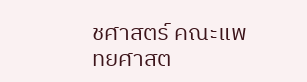ชศาสตร์ คณะแพทยศาสต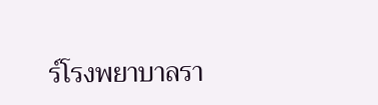ร์โรงพยาบาลรา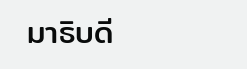มาธิบดี